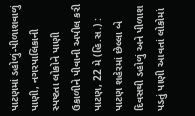પાટણમાં ડહોળું-પીળાશવાળું પાણી, નગરપાલિકાની સ્પષ્ટતા લોકોને પાણી ઉકાળીને પીવાની અપીલ કરી
પાટણ, 22 મે (હિ.સ.) : પાટણ શહેરમાં છેલ્લા બે દિવસથી ડહોળું અને પીળાશ પડતું પાણી આવતાં લોકોમાં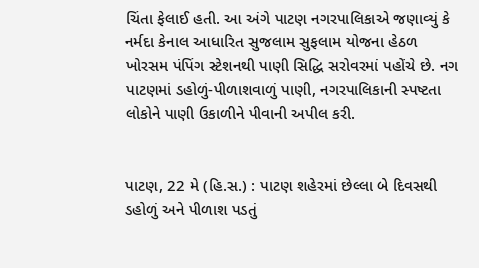ચિંતા ફેલાઈ હતી. આ અંગે પાટણ નગરપાલિકાએ જણાવ્યું કે નર્મદા કેનાલ આધારિત સુજલામ સુફલામ યોજના હેઠળ ખોરસમ પંપિંગ સ્ટેશનથી પાણી સિદ્ધિ સરોવરમાં પહોંચે છે. નગ
પાટણમાં ડહોળું-પીળાશવાળું પાણી, નગરપાલિકાની સ્પષ્ટતા લોકોને પાણી ઉકાળીને પીવાની અપીલ કરી.


પાટણ, 22 મે (હિ.સ.) : પાટણ શહેરમાં છેલ્લા બે દિવસથી ડહોળું અને પીળાશ પડતું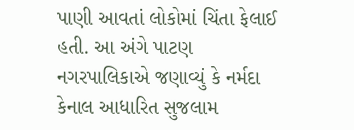પાણી આવતાં લોકોમાં ચિંતા ફેલાઈ હતી. આ અંગે પાટણ નગરપાલિકાએ જણાવ્યું કે નર્મદા કેનાલ આધારિત સુજલામ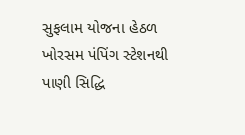સુફલામ યોજના હેઠળ ખોરસમ પંપિંગ સ્ટેશનથી પાણી સિદ્ધિ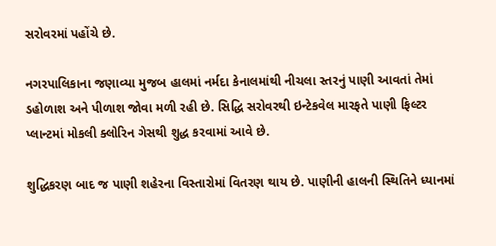સરોવરમાં પહોંચે છે.

નગરપાલિકાના જણાવ્યા મુજબ હાલમાં નર્મદા કેનાલમાંથી નીચલા સ્તરનું પાણી આવતાં તેમાં ડહોળાશ અને પીળાશ જોવા મળી રહી છે. સિદ્ધિ સરોવરથી ઇન્ટેકવેલ મારફતે પાણી ફિલ્ટર પ્લાન્ટમાં મોકલી ક્લોરિન ગેસથી શુદ્ધ કરવામાં આવે છે.

શુદ્ધિકરણ બાદ જ પાણી શહેરના વિસ્તારોમાં વિતરણ થાય છે. પાણીની હાલની સ્થિતિને ધ્યાનમાં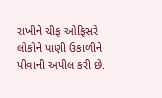રાખીને ચીફ ઓફિસરે લોકોને પાણી ઉકાળીને પીવાની અપીલ કરી છે.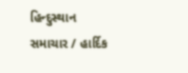હિન્દુસ્થાન સમાચાર / હાર્દિક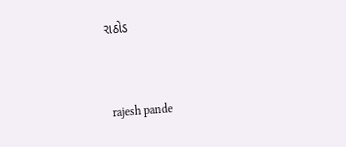રાઠોડ


 rajesh pande